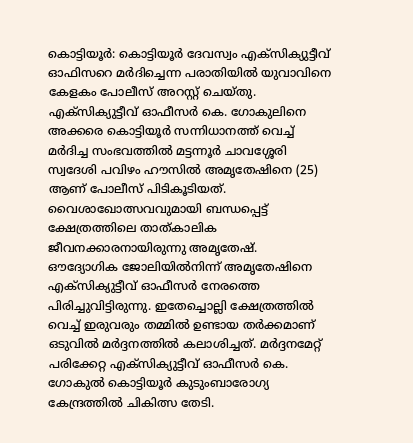കൊട്ടിയൂർ: കൊട്ടിയൂർ ദേവസ്വം എക്സിക്യുട്ടീവ് ഓഫിസറെ മർദിച്ചെന്ന പരാതിയിൽ യുവാവിനെ കേളകം പോലീസ് അറസ്റ്റ് ചെയ്തു. എക്സിക്യുട്ടീവ് ഓഫീസർ കെ. ഗോകുലിനെ അക്കരെ കൊട്ടിയൂർ സന്നിധാനത്ത് വെച്ച് മർദിച്ച സംഭവത്തിൽ മട്ടന്നൂർ ചാവശ്ശേരി സ്വദേശി പവിഴം ഹൗസിൽ അമൃതേഷിനെ (25) ആണ് പോലീസ് പിടികൂടിയത്. വൈശാഖോത്സവവുമായി ബന്ധപ്പെട്ട് ക്ഷേത്രത്തിലെ താത്കാലിക ജീവനക്കാരനായിരുന്നു അമൃതേഷ്.
ഔദ്യോഗിക ജോലിയിൽനിന്ന് അമൃതേഷിനെ എക്സിക്യുട്ടീവ് ഓഫീസർ നേരത്തെ പിരിച്ചുവിട്ടിരുന്നു. ഇതേച്ചൊല്ലി ക്ഷേത്രത്തിൽ വെച്ച് ഇരുവരും തമ്മിൽ ഉണ്ടായ തർക്കമാണ് ഒടുവിൽ മർദ്ദനത്തിൽ കലാശിച്ചത്. മർദ്ദനമേറ്റ് പരിക്കേറ്റ എക്സിക്യുട്ടീവ് ഓഫീസർ കെ. ഗോകുൽ കൊട്ടിയൂർ കുടുംബാരോഗ്യ കേന്ദ്രത്തിൽ ചികിത്സ തേടി.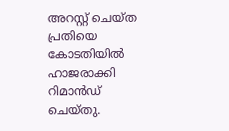അറസ്റ്റ് ചെയ്ത പ്രതിയെ കോടതിയിൽ ഹാജരാക്കി റിമാൻഡ് ചെയ്തു.